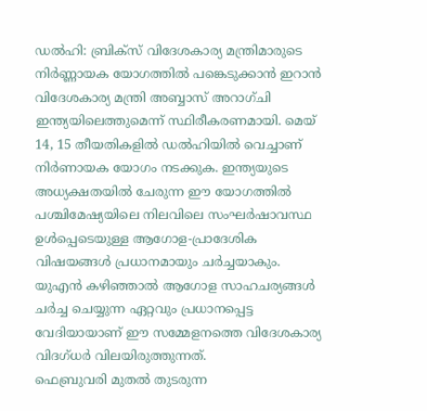ഡൽഹി: ബ്രിക്സ് വിദേശകാര്യ മന്ത്രിമാരുടെ നിർണ്ണായക യോഗത്തിൽ പങ്കെടുക്കാൻ ഇറാൻ വിദേശകാര്യ മന്ത്രി അബ്ബാസ് അറാഗ്ചി ഇന്ത്യയിലെത്തുമെന്ന് സ്ഥിരീകരണമായി. മെയ് 14, 15 തീയതികളിൽ ഡൽഹിയിൽ വെച്ചാണ് നിർണായക യോഗം നടക്കുക. ഇന്ത്യയുടെ അധ്യക്ഷതയിൽ ചേരുന്ന ഈ യോഗത്തിൽ പശ്ചിമേഷ്യയിലെ നിലവിലെ സംഘർഷാവസ്ഥ ഉൾപ്പെടെയുള്ള ആഗോള-പ്രാദേശിക വിഷയങ്ങൾ പ്രധാനമായും ചർച്ചയാകും. യുഎൻ കഴിഞ്ഞാൽ ആഗോള സാഹചര്യങ്ങൾ ചർച്ച ചെയ്യുന്ന ഏറ്റവും പ്രധാനപ്പെട്ട വേദിയായാണ് ഈ സമ്മേളനത്തെ വിദേശകാര്യ വിദഗ്ധർ വിലയിരുത്തുന്നത്.
ഫെബ്രുവരി മുതൽ തുടരുന്ന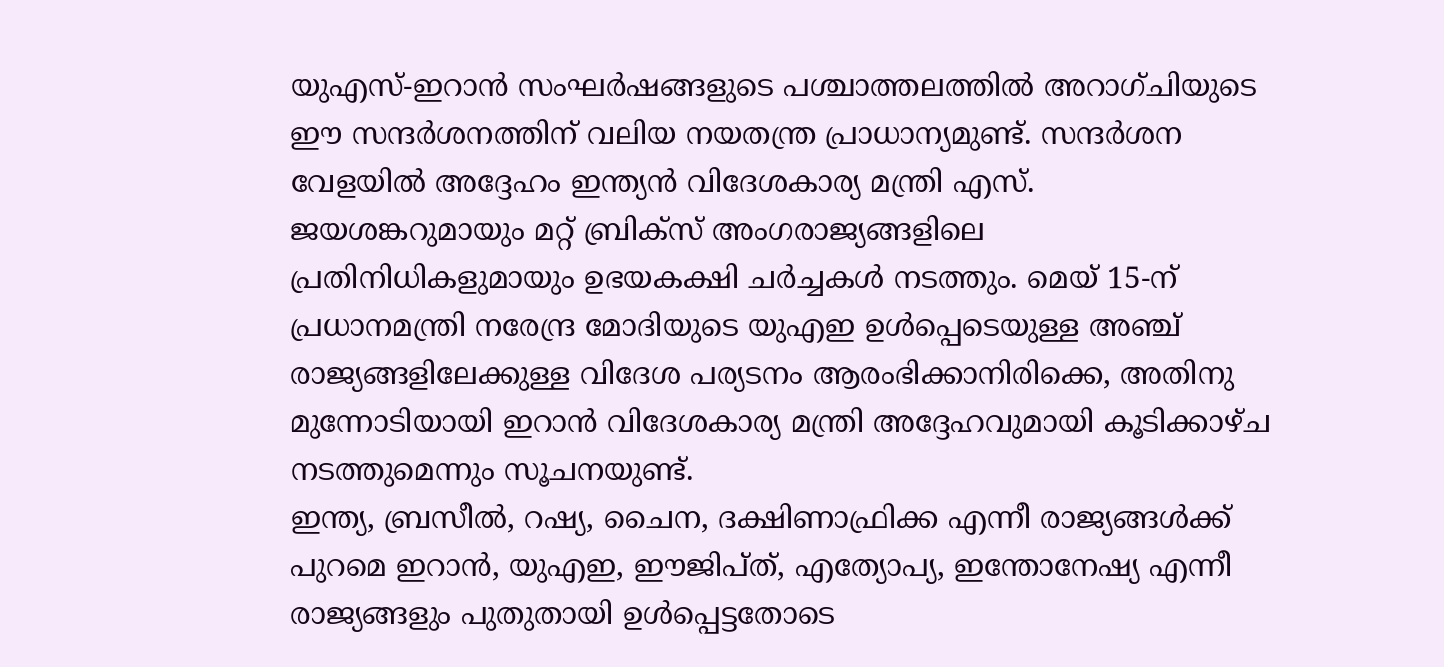യുഎസ്-ഇറാൻ സംഘർഷങ്ങളുടെ പശ്ചാത്തലത്തിൽ അറാഗ്ചിയുടെ ഈ സന്ദർശനത്തിന് വലിയ നയതന്ത്ര പ്രാധാന്യമുണ്ട്. സന്ദർശന വേളയിൽ അദ്ദേഹം ഇന്ത്യൻ വിദേശകാര്യ മന്ത്രി എസ്. ജയശങ്കറുമായും മറ്റ് ബ്രിക്സ് അംഗരാജ്യങ്ങളിലെ പ്രതിനിധികളുമായും ഉഭയകക്ഷി ചർച്ചകൾ നടത്തും. മെയ് 15-ന് പ്രധാനമന്ത്രി നരേന്ദ്ര മോദിയുടെ യുഎഇ ഉൾപ്പെടെയുള്ള അഞ്ച് രാജ്യങ്ങളിലേക്കുള്ള വിദേശ പര്യടനം ആരംഭിക്കാനിരിക്കെ, അതിനു മുന്നോടിയായി ഇറാൻ വിദേശകാര്യ മന്ത്രി അദ്ദേഹവുമായി കൂടിക്കാഴ്ച നടത്തുമെന്നും സൂചനയുണ്ട്.
ഇന്ത്യ, ബ്രസീൽ, റഷ്യ, ചൈന, ദക്ഷിണാഫ്രിക്ക എന്നീ രാജ്യങ്ങൾക്ക് പുറമെ ഇറാൻ, യുഎഇ, ഈജിപ്ത്, എത്യോപ്യ, ഇന്തോനേഷ്യ എന്നീ രാജ്യങ്ങളും പുതുതായി ഉൾപ്പെട്ടതോടെ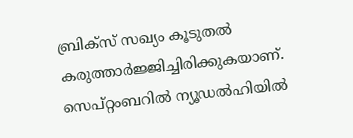ബ്രിക്സ് സഖ്യം കൂടുതൽ കരുത്താർജ്ജിച്ചിരിക്കുകയാണ്. സെപ്റ്റംബറിൽ ന്യൂഡൽഹിയിൽ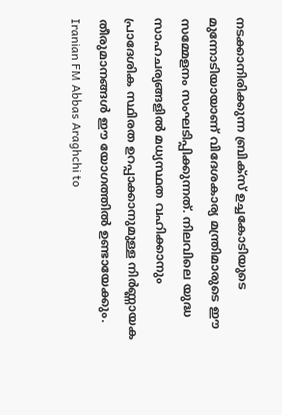നടക്കാനിരിക്കുന്ന ബ്രിക്സ് ഉച്ചകോടിയുടെ മുന്നോടിയായാണ് വിദേശകാര്യ മന്ത്രിമാരുടെ ഈ സമ്മേളനം സംഘടിപ്പിക്കുന്നത്. നിലവിലെ യുദ്ധ സാഹചര്യങ്ങളിൽ മധ്യസ്ഥത വഹിക്കാനും പ്രാദേശിക സ്ഥിരത ഉറപ്പാക്കാനുമുള്ള നിർണ്ണായക തീരുമാനങ്ങൾ ഈ യോഗത്തിൽ ഉണ്ടായേക്കും.
Iranian FM Abbas Araghchi to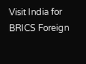Visit India for BRICS Foreign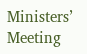Ministers’ Meeting